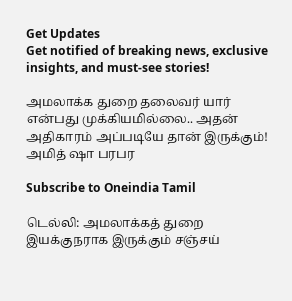Get Updates
Get notified of breaking news, exclusive insights, and must-see stories!

அமலாக்க துறை தலைவர் யார் என்பது முக்கியமில்லை.. அதன் அதிகாரம் அப்படியே தான் இருக்கும்! அமித் ஷா பரபர

Subscribe to Oneindia Tamil

டெல்லி: அமலாக்கத் துறை இயக்குநராக இருக்கும் சஞ்சய்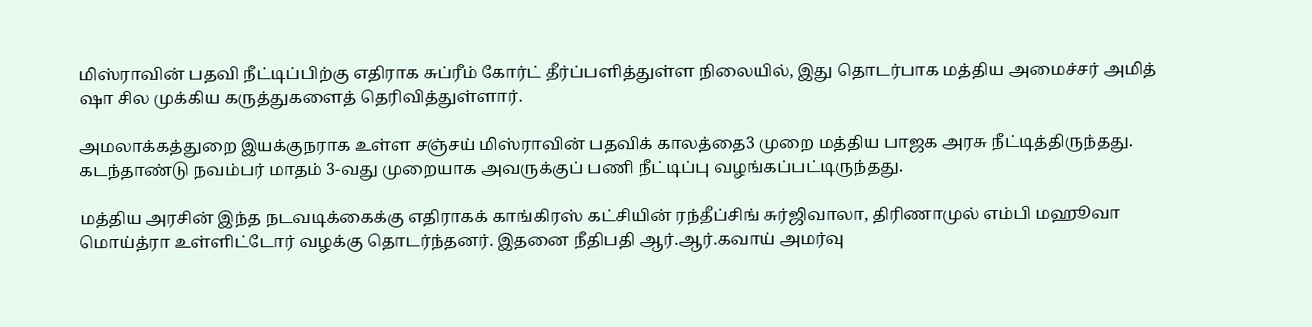மிஸ்ராவின் பதவி நீட்டிப்பிற்கு எதிராக சுப்ரீம் கோர்ட் தீர்ப்பளித்துள்ள நிலையில், இது தொடர்பாக மத்திய அமைச்சர் அமித் ஷா சில முக்கிய கருத்துகளைத் தெரிவித்துள்ளார்.

அமலாக்கத்துறை இயக்குநராக உள்ள சஞ்சய் மிஸ்ராவின் பதவிக் காலத்தை3 முறை மத்திய பாஜக அரசு நீட்டித்திருந்தது. கடந்தாண்டு நவம்பர் மாதம் 3-வது முறையாக அவருக்குப் பணி நீட்டிப்பு வழங்கப்பட்டிருந்தது.

மத்திய அரசின் இந்த நடவடிக்கைக்கு எதிராகக் காங்கிரஸ் கட்சியின் ரந்தீப்சிங் சுர்ஜிவாலா, திரிணாமுல் எம்பி மஹூவா மொய்த்ரா உள்ளிட்டோர் வழக்கு தொடர்ந்தனர். இதனை நீதிபதி ஆர்.ஆர்.கவாய் அமர்வு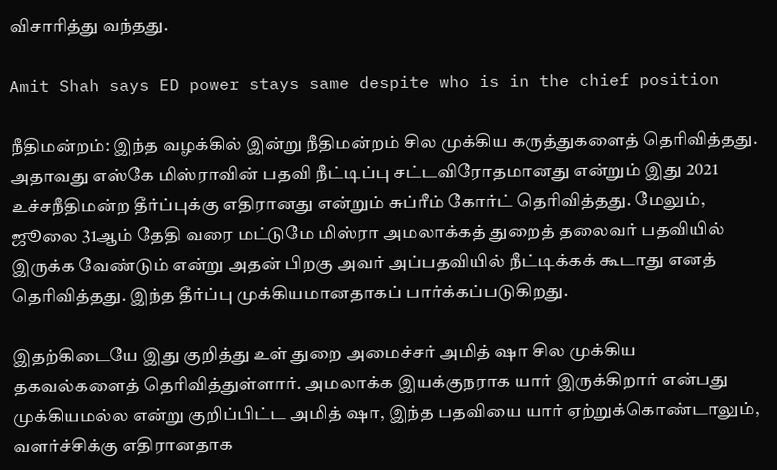விசாரித்து வந்தது.

Amit Shah says ED power stays same despite who is in the chief position

நீதிமன்றம்: இந்த வழக்கில் இன்று நீதிமன்றம் சில முக்கிய கருத்துகளைத் தெரிவித்தது. அதாவது எஸ்கே மிஸ்ராவின் பதவி நீட்டிப்பு சட்டவிரோதமானது என்றும் இது 2021 உச்சநீதிமன்ற தீர்ப்புக்கு எதிரானது என்றும் சுப்ரீம் கோர்ட் தெரிவித்தது. மேலும், ஜூலை 31ஆம் தேதி வரை மட்டுமே மிஸ்ரா அமலாக்கத் துறைத் தலைவர் பதவியில் இருக்க வேண்டும் என்று அதன் பிறகு அவர் அப்பதவியில் நீட்டிக்கக் கூடாது எனத் தெரிவித்தது. இந்த தீர்ப்பு முக்கியமானதாகப் பார்க்கப்படுகிறது.

இதற்கிடையே இது குறித்து உள் துறை அமைச்சர் அமித் ஷா சில முக்கிய தகவல்களைத் தெரிவித்துள்ளார். அமலாக்க இயக்குநராக யார் இருக்கிறார் என்பது முக்கியமல்ல என்று குறிப்பிட்ட அமித் ஷா, இந்த பதவியை யார் ஏற்றுக்கொண்டாலும், வளர்ச்சிக்கு எதிரானதாக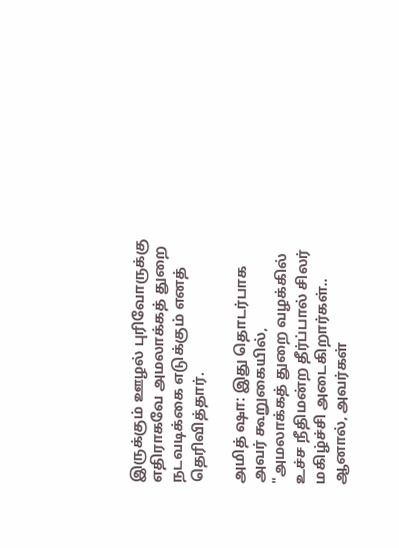இருக்கும் ஊழல் புரிவோருக்கு எதிராகவே அமலாக்கத் துறை நடவடிக்கை எடுக்கும் எனத் தெரிவித்தார்.

அமித் ஷா: இது தொடர்பாக அவர் கூறுகையில், "அமலாக்கத் துறை வழக்கில் உச்ச நீதிமன்ற தீர்ப்பால் சிலர் மகிழ்ச்சி அடைகிறார்கள்.. ஆனால், அவர்கள்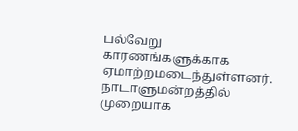பல்வேறு காரணங்களுக்காக ஏமாற்றமடைந்துள்ளனர். நாடாளுமன்றத்தில் முறையாக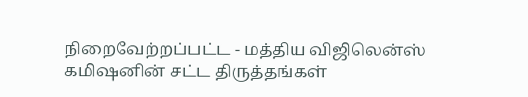நிறைவேற்றப்பட்ட - மத்திய விஜிலென்ஸ் கமிஷனின் சட்ட திருத்தங்கள்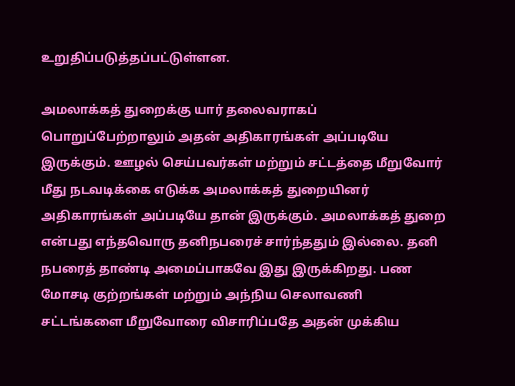உறுதிப்படுத்தப்பட்டுள்ளன.

அமலாக்கத் துறைக்கு யார் தலைவராகப் பொறுப்பேற்றாலும் அதன் அதிகாரங்கள் அப்படியே இருக்கும். ஊழல் செய்பவர்கள் மற்றும் சட்டத்தை மீறுவோர் மீது நடவடிக்கை எடுக்க அமலாக்கத் துறையினர் அதிகாரங்கள் அப்படியே தான் இருக்கும். அமலாக்கத் துறை என்பது எந்தவொரு தனிநபரைச் சார்ந்ததும் இல்லை. தனி நபரைத் தாண்டி அமைப்பாகவே இது இருக்கிறது. பண மோசடி குற்றங்கள் மற்றும் அந்நிய செலாவணி சட்டங்களை மீறுவோரை விசாரிப்பதே அதன் முக்கிய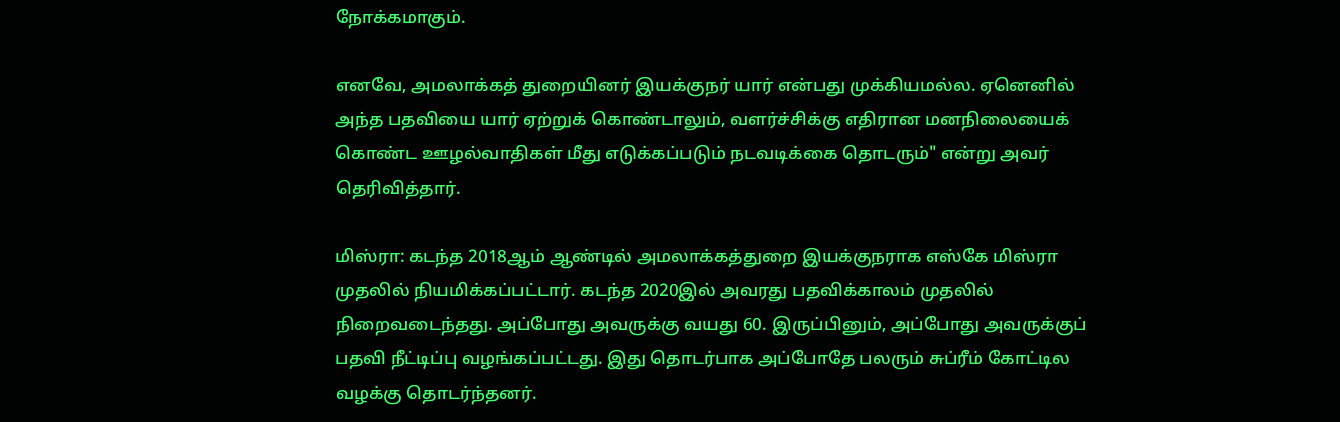நோக்கமாகும்.

எனவே, அமலாக்கத் துறையினர் இயக்குநர் யார் என்பது முக்கியமல்ல. ஏனெனில் அந்த பதவியை யார் ஏற்றுக் கொண்டாலும், வளர்ச்சிக்கு எதிரான மனநிலையைக் கொண்ட ஊழல்வாதிகள் மீது எடுக்கப்படும் நடவடிக்கை தொடரும்" என்று அவர் தெரிவித்தார்.

மிஸ்ரா: கடந்த 2018ஆம் ஆண்டில் அமலாக்கத்துறை இயக்குநராக எஸ்கே மிஸ்ரா முதலில் நியமிக்கப்பட்டார். கடந்த 2020இல் அவரது பதவிக்காலம் முதலில் நிறைவடைந்தது. அப்போது அவருக்கு வயது 60. இருப்பினும், அப்போது அவருக்குப் பதவி நீட்டிப்பு வழங்கப்பட்டது. இது தொடர்பாக அப்போதே பலரும் சுப்ரீம் கோட்டில வழக்கு தொடர்ந்தனர்.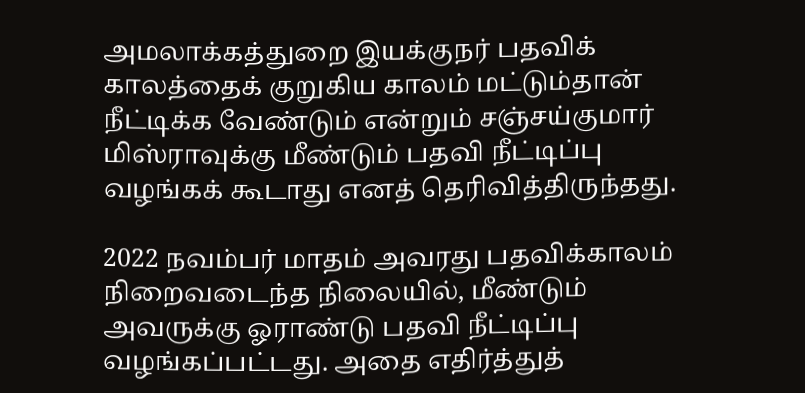அமலாக்கத்துறை இயக்குநர் பதவிக் காலத்தைக் குறுகிய காலம் மட்டும்தான் நீட்டிக்க வேண்டும் என்றும் சஞ்சய்குமார் மிஸ்ராவுக்கு மீண்டும் பதவி நீட்டிப்பு வழங்கக் கூடாது எனத் தெரிவித்திருந்தது.

2022 நவம்பர் மாதம் அவரது பதவிக்காலம் நிறைவடைந்த நிலையில், மீண்டும் அவருக்கு ஓராண்டு பதவி நீட்டிப்பு வழங்கப்பட்டது. அதை எதிர்த்துத்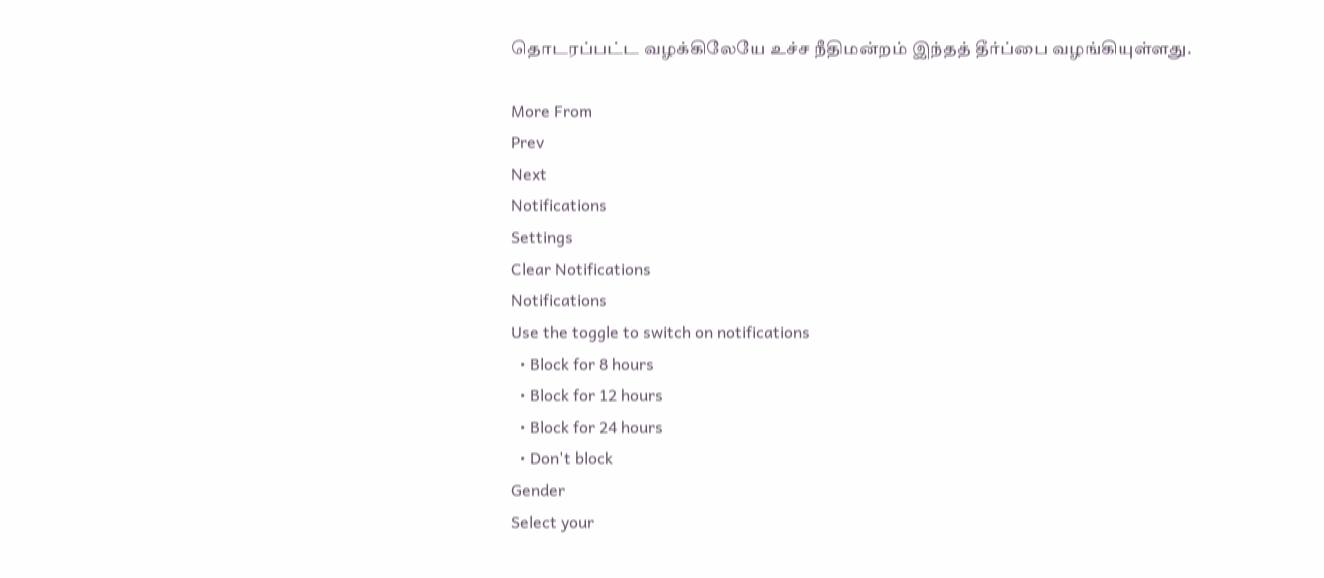தொடரப்பட்ட வழக்கிலேயே உச்ச நீதிமன்றம் இந்தத் தீர்ப்பை வழங்கியுள்ளது.

More From
Prev
Next
Notifications
Settings
Clear Notifications
Notifications
Use the toggle to switch on notifications
  • Block for 8 hours
  • Block for 12 hours
  • Block for 24 hours
  • Don't block
Gender
Select your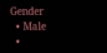Gender
  • Male
  •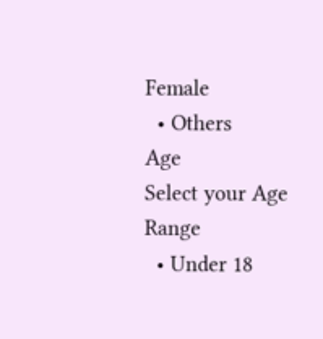Female
  • Others
Age
Select your Age Range
  • Under 18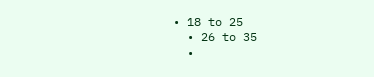• 18 to 25
  • 26 to 35
  •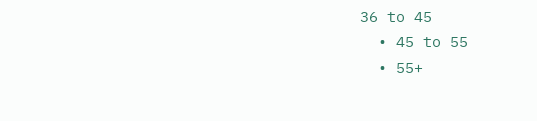36 to 45
  • 45 to 55
  • 55+